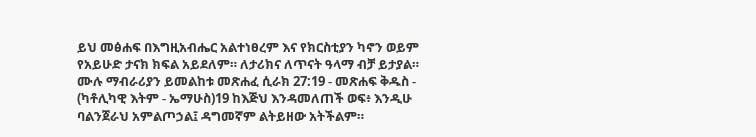ይህ መፅሐፍ በእግዚአብሔር አልተነፀረም እና የክርስቲያን ካኖን ወይም የአይሁድ ታናክ ክፍል አይደለም። ለታሪክና ለጥናት ዓላማ ብቻ ይታያል። ሙሉ ማብራሪያን ይመልከቱ መጽሐፈ ሲራክ 27:19 - መጽሐፍ ቅዱስ - (ካቶሊካዊ እትም - ኤማሁስ)19 ከእጅህ እንዳመለጠች ወፍ፥ እንዲሁ ባልንጀራህ አምልጦኃል፤ ዳግመኛም ልትይዘው አትችልም።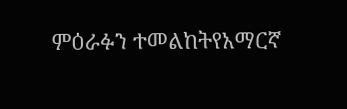ምዕራፉን ተመልከትየአማርኛ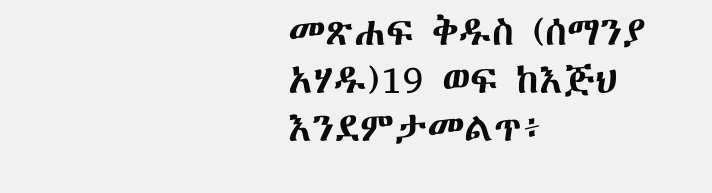መጽሐፍ ቅዱስ (ሰማንያ አሃዱ)19 ወፍ ከእጅህ እንደምታመልጥ፥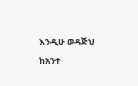እንዲሁ ወዳጅህ ከአንተ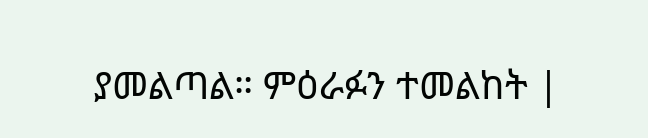ያመልጣል። ምዕራፉን ተመልከት |